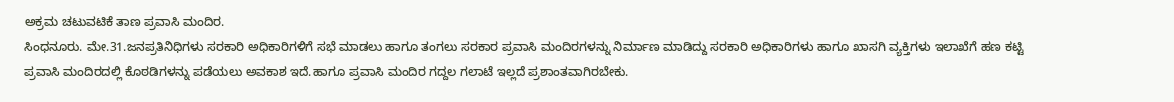ಅಕ್ರಮ ಚಟುವಟಿಕೆ ತಾಣ ಪ್ರವಾಸಿ ಮಂದಿರ.
ಸಿಂಧನೂರು. ಮೇ.31.ಜನಪ್ರತಿನಿಧಿಗಳು ಸರಕಾರಿ ಅಧಿಕಾರಿಗಳಿಗೆ ಸಭೆ ಮಾಡಲು ಹಾಗೂ ತಂಗಲು ಸರಕಾರ ಪ್ರವಾಸಿ ಮಂದಿರಗಳನ್ನು ನಿರ್ಮಾಣ ಮಾಡಿದ್ದು ಸರಕಾರಿ ಅಧಿಕಾರಿಗಳು ಹಾಗೂ ಖಾಸಗಿ ವ್ಯಕ್ತಿಗಳು ಇಲಾಖೆಗೆ ಹಣ ಕಟ್ಟಿ ಪ್ರವಾಸಿ ಮಂದಿರದಲ್ಲಿ ಕೊಠಡಿಗಳನ್ನು ಪಡೆಯಲು ಅವಕಾಶ ಇದೆ.ಹಾಗೂ ಪ್ರವಾಸಿ ಮಂದಿರ ಗದ್ದಲ ಗಲಾಟೆ ಇಲ್ಲದೆ ಪ್ರಶಾಂತವಾಗಿರಬೇಕು.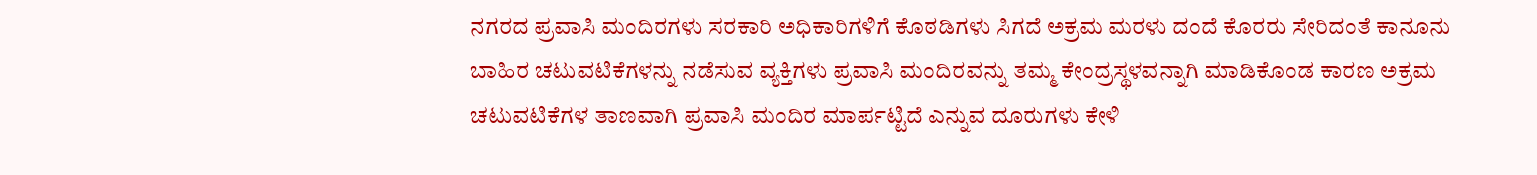ನಗರದ ಪ್ರವಾಸಿ ಮಂದಿರಗಳು ಸರಕಾರಿ ಅಧಿಕಾರಿಗಳಿಗೆ ಕೊಠಡಿಗಳು ಸಿಗದೆ ಅಕ್ರಮ ಮರಳು ದಂದೆ ಕೊರರು ಸೇರಿದಂತೆ ಕಾನೂನು ಬಾಹಿರ ಚಟುವಟಿಕೆಗಳನ್ನು ನಡೆಸುವ ವ್ಯಕ್ತಿಗಳು ಪ್ರವಾಸಿ ಮಂದಿರವನ್ನು ತಮ್ಮ ಕೇಂದ್ರಸ್ಥಳವನ್ನಾಗಿ ಮಾಡಿಕೊಂಡ ಕಾರಣ ಅಕ್ರಮ ಚಟುವಟಿಕೆಗಳ ತಾಣವಾಗಿ ಪ್ರವಾಸಿ ಮಂದಿರ ಮಾರ್ಪಟ್ಟಿದೆ ಎನ್ನುವ ದೂರುಗಳು ಕೇಳಿ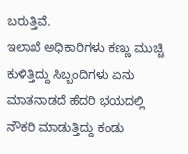ಬರುತ್ತಿವೆ.
ಇಲಾಖೆ ಅಧಿಕಾರಿಗಳು ಕಣ್ಣು ಮುಚ್ಚಿ ಕುಳಿತ್ತಿದ್ದು ಸಿಬ್ಬಂದಿಗಳು ಏನು ಮಾತನಾಡದೆ ಹೆದರಿ ಭಯದಲ್ಲಿ ನೌಕರಿ ಮಾಡುತ್ತಿದ್ದು ಕಂಡು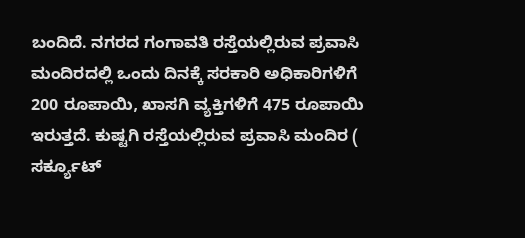ಬಂದಿದೆ. ನಗರದ ಗಂಗಾವತಿ ರಸ್ತೆಯಲ್ಲಿರುವ ಪ್ರವಾಸಿ ಮಂದಿರದಲ್ಲಿ ಒಂದು ದಿನಕ್ಕೆ ಸರಕಾರಿ ಅಧಿಕಾರಿಗಳಿಗೆ 200 ರೂಪಾಯಿ, ಖಾಸಗಿ ವ್ಯಕ್ತಿಗಳಿಗೆ 475 ರೂಪಾಯಿ ಇರುತ್ತದೆ. ಕುಷ್ಟಗಿ ರಸ್ತೆಯಲ್ಲಿರುವ ಪ್ರವಾಸಿ ಮಂದಿರ ( ಸರ್ಕ್ಯೂಟ್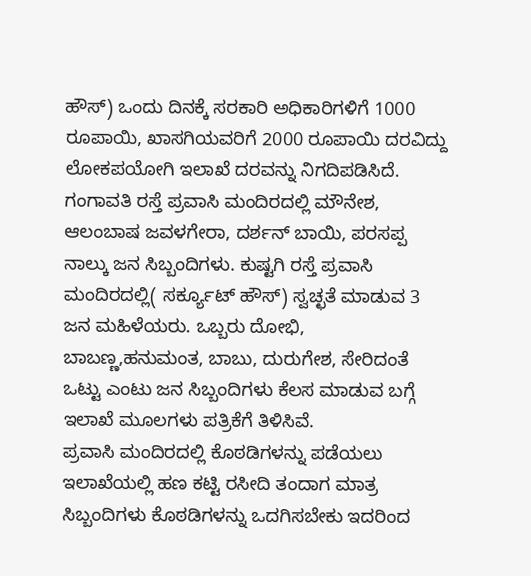ಹೌಸ್) ಒಂದು ದಿನಕ್ಕೆ ಸರಕಾರಿ ಅಧಿಕಾರಿಗಳಿಗೆ 1000 ರೂಪಾಯಿ, ಖಾಸಗಿಯವರಿಗೆ 2000 ರೂಪಾಯಿ ದರವಿದ್ದು ಲೋಕಪಯೋಗಿ ಇಲಾಖೆ ದರವನ್ನು ನಿಗದಿಪಡಿಸಿದೆ.
ಗಂಗಾವತಿ ರಸ್ತೆ ಪ್ರವಾಸಿ ಮಂದಿರದಲ್ಲಿ ಮೌನೇಶ, ಆಲಂಬಾಷ ಜವಳಗೇರಾ, ದರ್ಶನ್ ಬಾಯಿ, ಪರಸಪ್ಪ ನಾಲ್ಕು ಜನ ಸಿಬ್ಬಂದಿಗಳು. ಕುಷ್ಟಗಿ ರಸ್ತೆ ಪ್ರವಾಸಿ ಮಂದಿರದಲ್ಲಿ( ಸರ್ಕ್ಯೂಟ್ ಹೌಸ್) ಸ್ವಚ್ಛತೆ ಮಾಡುವ 3 ಜನ ಮಹಿಳೆಯರು. ಒಬ್ಬರು ದೋಭಿ, ಬಾಬಣ್ಣ,ಹನುಮಂತ, ಬಾಬು, ದುರುಗೇಶ, ಸೇರಿದಂತೆ ಒಟ್ಟು ಎಂಟು ಜನ ಸಿಬ್ಬಂದಿಗಳು ಕೆಲಸ ಮಾಡುವ ಬಗ್ಗೆ ಇಲಾಖೆ ಮೂಲಗಳು ಪತ್ರಿಕೆಗೆ ತಿಳಿಸಿವೆ.
ಪ್ರವಾಸಿ ಮಂದಿರದಲ್ಲಿ ಕೊಠಡಿಗಳನ್ನು ಪಡೆಯಲು ಇಲಾಖೆಯಲ್ಲಿ ಹಣ ಕಟ್ಟಿ ರಸೀದಿ ತಂದಾಗ ಮಾತ್ರ ಸಿಬ್ಬಂದಿಗಳು ಕೊಠಡಿಗಳನ್ನು ಒದಗಿಸಬೇಕು ಇದರಿಂದ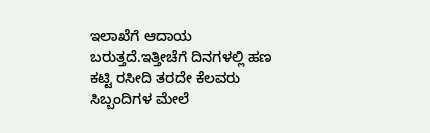ಇಲಾಖೆಗೆ ಆದಾಯ ಬರುತ್ತದೆ.ಇತ್ತೀಚೆಗೆ ದಿನಗಳಲ್ಲಿ ಹಣ ಕಟ್ಟಿ ರಸೀದಿ ತರದೇ ಕೆಲವರು ಸಿಬ್ಬಂದಿಗಳ ಮೇಲೆ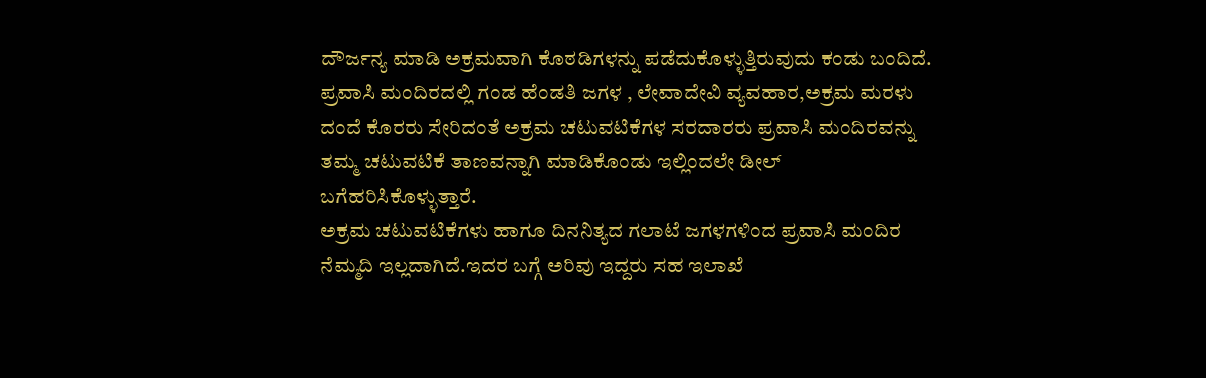ದೌರ್ಜನ್ಯ ಮಾಡಿ ಅಕ್ರಮವಾಗಿ ಕೊಠಡಿಗಳನ್ನು ಪಡೆದುಕೊಳ್ಳುತ್ತಿರುವುದು ಕಂಡು ಬಂದಿದೆ.
ಪ್ರವಾಸಿ ಮಂದಿರದಲ್ಲಿ ಗಂಡ ಹೆಂಡತಿ ಜಗಳ , ಲೇವಾದೇವಿ ವ್ಯವಹಾರ,ಅಕ್ರಮ ಮರಳು ದಂದೆ ಕೊರರು ಸೇರಿದಂತೆ ಅಕ್ರಮ ಚಟುವಟಿಕೆಗಳ ಸರದಾರರು ಪ್ರವಾಸಿ ಮಂದಿರವನ್ನು ತಮ್ಮ ಚಟುವಟಿಕೆ ತಾಣವನ್ನಾಗಿ ಮಾಡಿಕೊಂಡು ಇಲ್ಲಿಂದಲೇ ಡೀಲ್ ಬಗೆಹರಿಸಿಕೊಳ್ಳುತ್ತಾರೆ.
ಅಕ್ರಮ ಚಟುವಟಿಕೆಗಳು ಹಾಗೂ ದಿನನಿತ್ಯದ ಗಲಾಟೆ ಜಗಳಗಳಿಂದ ಪ್ರವಾಸಿ ಮಂದಿರ ನೆಮ್ಮದಿ ಇಲ್ಲದಾಗಿದೆ.ಇದರ ಬಗ್ಗೆ ಅರಿವು ಇದ್ದರು ಸಹ ಇಲಾಖೆ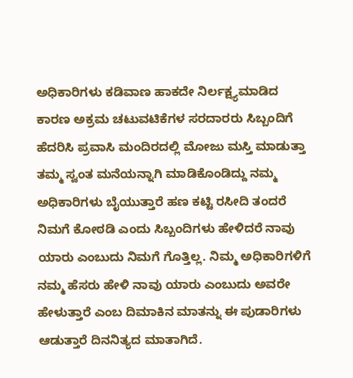ಅಧಿಕಾರಿಗಳು ಕಡಿವಾಣ ಹಾಕದೇ ನಿರ್ಲಕ್ಷ್ಯಮಾಡಿದ ಕಾರಣ ಅಕ್ರಮ ಚಟುವಟಿಕೆಗಳ ಸರದಾರರು ಸಿಬ್ಬಂದಿಗೆ ಹೆದರಿಸಿ ಪ್ರವಾಸಿ ಮಂದಿರದಲ್ಲಿ ಮೋಜು ಮಸ್ತಿ ಮಾಡುತ್ತಾ ತಮ್ಮ ಸ್ವಂತ ಮನೆಯನ್ನಾಗಿ ಮಾಡಿಕೊಂಡಿದ್ದು ನಮ್ಮ ಅಧಿಕಾರಿಗಳು ಬೈಯುತ್ತಾರೆ ಹಣ ಕಟ್ಟಿ ರಸೀದಿ ತಂದರೆ ನಿಮಗೆ ಕೋಠಡಿ ಎಂದು ಸಿಬ್ಬಂದಿಗಳು ಹೇಳಿದರೆ ನಾವು ಯಾರು ಎಂಬುದು ನಿಮಗೆ ಗೊತ್ತಿಲ್ಲ. ನಿಮ್ಮ ಅಧಿಕಾರಿಗಳಿಗೆ ನಮ್ಮ ಹೆಸರು ಹೇಳಿ ನಾವು ಯಾರು ಎಂಬುದು ಅವರೇ ಹೇಳುತ್ತಾರೆ ಎಂಬ ದಿಮಾಕಿನ ಮಾತನ್ನು ಈ ಪುಡಾರಿಗಳು ಆಡುತ್ತಾರೆ ದಿನನಿತ್ಯದ ಮಾತಾಗಿದೆ.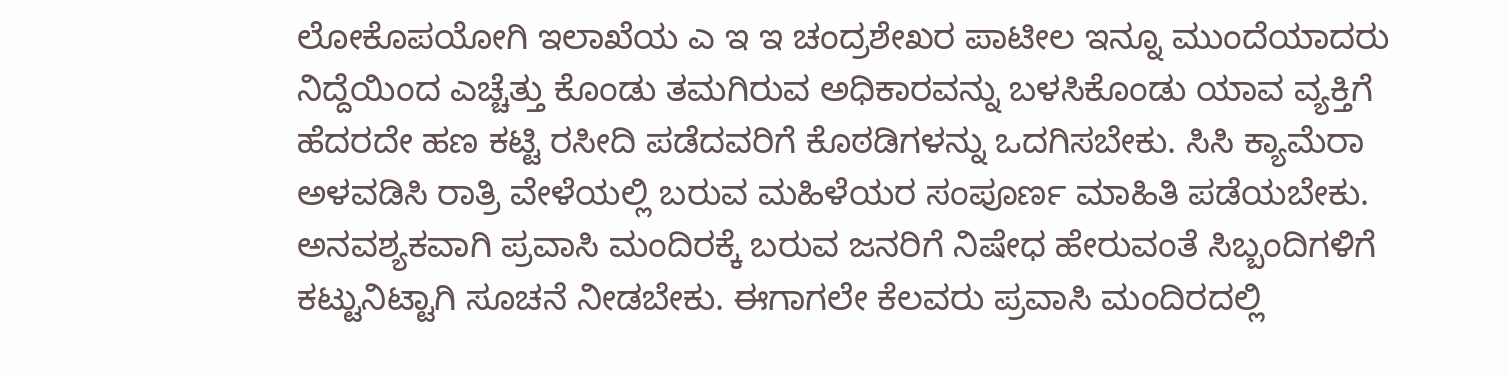ಲೋಕೊಪಯೋಗಿ ಇಲಾಖೆಯ ಎ ಇ ಇ ಚಂದ್ರಶೇಖರ ಪಾಟೀಲ ಇನ್ನೂ ಮುಂದೆಯಾದರು ನಿದ್ದೆಯಿಂದ ಎಚ್ಚೆತ್ತು ಕೊಂಡು ತಮಗಿರುವ ಅಧಿಕಾರವನ್ನು ಬಳಸಿಕೊಂಡು ಯಾವ ವ್ಯಕ್ತಿಗೆ ಹೆದರದೇ ಹಣ ಕಟ್ಟಿ ರಸೀದಿ ಪಡೆದವರಿಗೆ ಕೊಠಡಿಗಳನ್ನು ಒದಗಿಸಬೇಕು. ಸಿಸಿ ಕ್ಯಾಮೆರಾ ಅಳವಡಿಸಿ ರಾತ್ರಿ ವೇಳೆಯಲ್ಲಿ ಬರುವ ಮಹಿಳೆಯರ ಸಂಪೂರ್ಣ ಮಾಹಿತಿ ಪಡೆಯಬೇಕು.
ಅನವಶ್ಯಕವಾಗಿ ಪ್ರವಾಸಿ ಮಂದಿರಕ್ಕೆ ಬರುವ ಜನರಿಗೆ ನಿಷೇಧ ಹೇರುವಂತೆ ಸಿಬ್ಬಂದಿಗಳಿಗೆ ಕಟ್ಟುನಿಟ್ಟಾಗಿ ಸೂಚನೆ ನೀಡಬೇಕು. ಈಗಾಗಲೇ ಕೆಲವರು ಪ್ರವಾಸಿ ಮಂದಿರದಲ್ಲಿ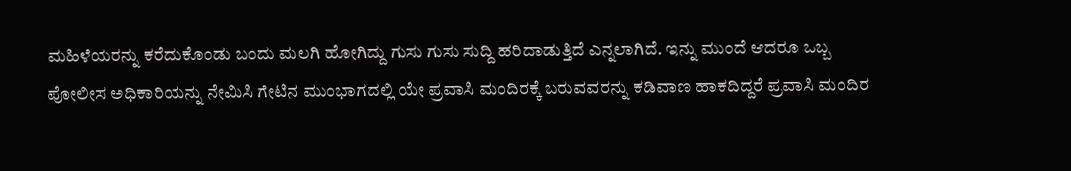ಮಹಿಳೆಯರನ್ನು ಕರೆದುಕೊಂಡು ಬಂದು ಮಲಗಿ ಹೋಗಿದ್ದು ಗುಸು ಗುಸು ಸುದ್ದಿ ಹರಿದಾಡುತ್ತಿದೆ ಎನ್ನಲಾಗಿದೆ. ಇನ್ನು ಮುಂದೆ ಆದರೂ ಒಬ್ಬ ಪೋಲೀಸ ಅಧಿಕಾರಿಯನ್ನು ನೇಮಿಸಿ ಗೇಟಿನ ಮುಂಭಾಗದಲ್ಲಿ ಯೇ ಪ್ರವಾಸಿ ಮಂದಿರಕ್ಕೆ ಬರುವವರನ್ನು ಕಡಿವಾಣ ಹಾಕದಿದ್ದರೆ ಪ್ರವಾಸಿ ಮಂದಿರ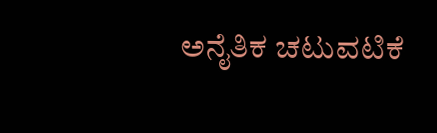ಅನೈತಿಕ ಚಟುವಟಿಕೆ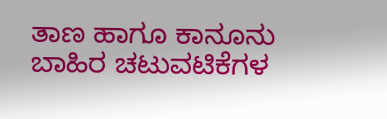ತಾಣ ಹಾಗೂ ಕಾನೂನು ಬಾಹಿರ ಚಟುವಟಿಕೆಗಳ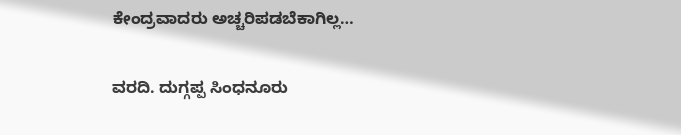ಕೇಂದ್ರವಾದರು ಅಚ್ಚರಿಪಡಬೆಕಾಗಿಲ್ಲ…

ವರದಿ. ದುಗ್ಗಪ್ಪ ಸಿಂಧನೂರು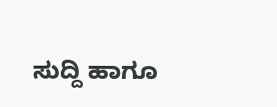ಸುದ್ದಿ ಹಾಗೂ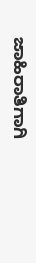ಜಾಹಿರಾತಿಗಾಗಿ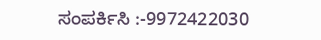ಸಂಪರ್ಕಿಸಿ :-9972422030